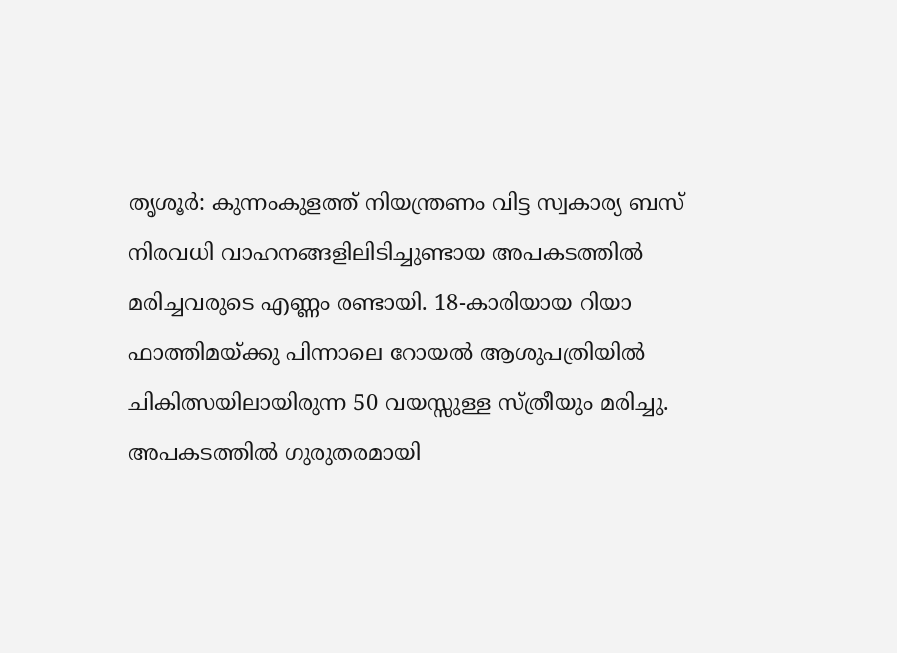തൃശൂർ: കുന്നംകുളത്ത് നിയന്ത്രണം വിട്ട സ്വകാര്യ ബസ് നിരവധി വാഹനങ്ങളിലിടിച്ചുണ്ടായ അപകടത്തിൽ മരിച്ചവരുടെ എണ്ണം രണ്ടായി. 18-കാരിയായ റിയാ ഫാത്തിമയ്ക്കു പിന്നാലെ റോയൽ ആശുപത്രിയിൽ ചികിത്സയിലായിരുന്ന 50 വയസ്സുള്ള സ്ത്രീയും മരിച്ചു.
അപകടത്തിൽ ഗുരുതരമായി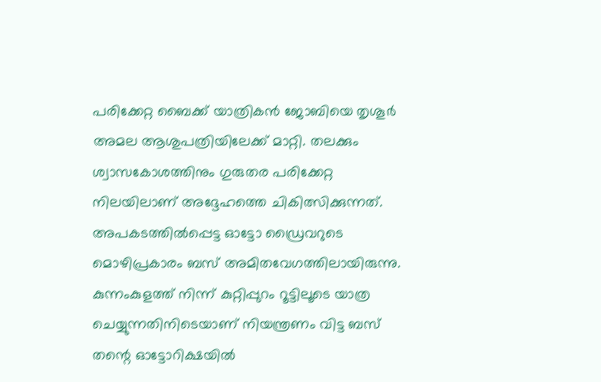പരിക്കേറ്റ ബൈക്ക് യാത്രികൻ ജോബിയെ തൃശൂർ അമല ആശുപത്രിയിലേക്ക് മാറ്റി. തലക്കും ശ്വാസകോശത്തിനും ഗുരുതര പരിക്കേറ്റ നിലയിലാണ് അദ്ദേഹത്തെ ചികിത്സിക്കുന്നത്.
അപകടത്തിൽപ്പെട്ട ഓട്ടോ ഡ്രൈവറുടെ മൊഴിപ്രകാരം ബസ് അമിതവേഗത്തിലായിരുന്നു. കുന്നംകുളത്ത് നിന്ന് കുറ്റിപ്പുറം റൂട്ടിലൂടെ യാത്ര ചെയ്യുന്നതിനിടെയാണ് നിയന്ത്രണം വിട്ട ബസ് തന്റെ ഓട്ടോറിക്ഷയിൽ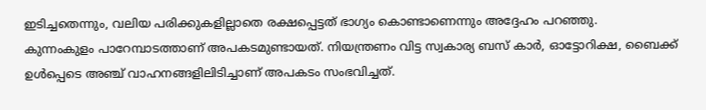ഇടിച്ചതെന്നും, വലിയ പരിക്കുകളില്ലാതെ രക്ഷപ്പെട്ടത് ഭാഗ്യം കൊണ്ടാണെന്നും അദ്ദേഹം പറഞ്ഞു.
കുന്നംകുളം പാറേമ്പാടത്താണ് അപകടമുണ്ടായത്. നിയന്ത്രണം വിട്ട സ്വകാര്യ ബസ് കാർ, ഓട്ടോറിക്ഷ, ബൈക്ക് ഉൾപ്പെടെ അഞ്ച് വാഹനങ്ങളിലിടിച്ചാണ് അപകടം സംഭവിച്ചത്.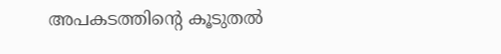അപകടത്തിന്റെ കൂടുതൽ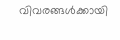വിവരങ്ങൾക്കായി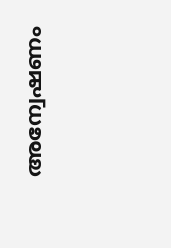അന്വേഷണം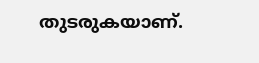തുടരുകയാണ്.